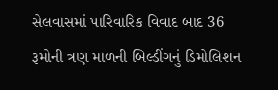સેલવાસમાં પારિવારિક વિવાદ બાદ 36 રૂમોની ત્રણ માળની બિલ્ડીંગનું ડિમોલિશન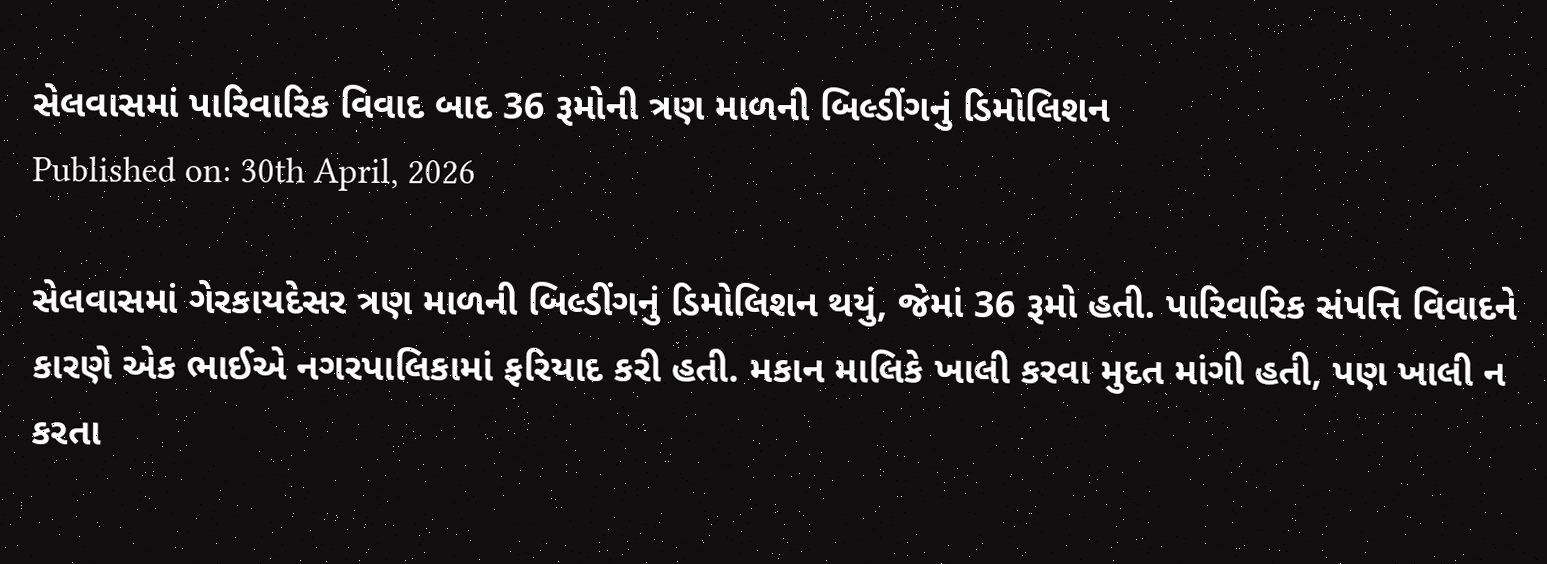સેલવાસમાં પારિવારિક વિવાદ બાદ 36 રૂમોની ત્રણ માળની બિલ્ડીંગનું ડિમોલિશન
Published on: 30th April, 2026

સેલવાસમાં ગેરકાયદેસર ત્રણ માળની બિલ્ડીંગનું ડિમોલિશન થયું, જેમાં 36 રૂમો હતી. પારિવારિક સંપત્તિ વિવાદને કારણે એક ભાઈએ નગરપાલિકામાં ફરિયાદ કરી હતી. મકાન માલિકે ખાલી કરવા મુદત માંગી હતી, પણ ખાલી ન કરતા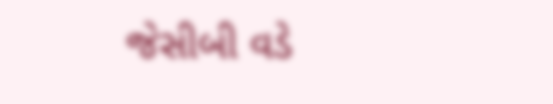જેસીબી વડે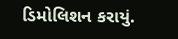ડિમોલિશન કરાયું.